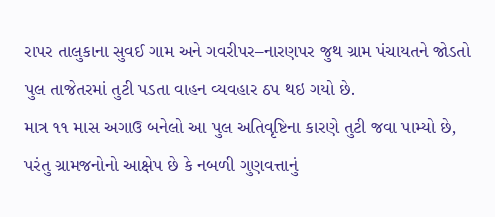રાપર તાલુકાના સુવઈ ગામ અને ગવરીપર–નારણપર જુથ ગ્રામ પંચાયતને જોડતો પુલ તાજેતરમાં તુટી પડતા વાહન વ્યવહાર ઠપ થઇ ગયો છે.
માત્ર ૧૧ માસ અગાઉ બનેલો આ પુલ અતિવૃષ્ટિના કારણે તુટી જવા પામ્યો છે, પરંતુ ગ્રામજનોનો આક્ષેપ છે કે નબળી ગુણવત્તાનું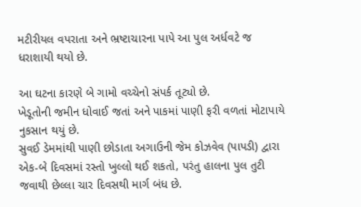મટીરીયલ વપરાતા અને ભ્રષ્ટાચારના પાપે આ પુલ અર્ધવટે જ ધરાશાયી થયો છે.

આ ઘટના કારણે બે ગામો વચ્ચેનો સંપર્ક તૂટ્યો છે.
ખેડૂતોની જમીન ધોવાઈ જતાં અને પાકમાં પાણી ફરી વળતાં મોટાપાયે નુકસાન થયું છે.
સુવઈ ડેમમાંથી પાણી છોડાતા અગાઉની જેમ કોઝવેવ (પાપડી) દ્વારા એક-બે દિવસમાં રસ્તો ખુલ્લો થઈ શકતો, પરંતુ હાલના પુલ તુટી જવાથી છેલ્લા ચાર દિવસથી માર્ગ બંધ છે.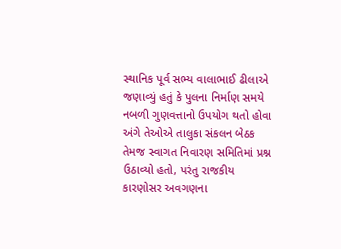સ્થાનિક પૂર્વ સભ્ય વાલાભાઈ ઢીલાએ જણાવ્યું હતું કે પુલના નિર્માણ સમયે નબળી ગુણવત્તાનો ઉપયોગ થતો હોવા અંગે તેઓએ તાલુકા સંકલન બેઠક તેમજ સ્વાગત નિવારણ સમિતિમાં પ્રશ્ન ઉઠાવ્યો હતો, પરંતુ રાજકીય કારણોસર અવગણના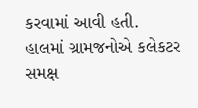કરવામાં આવી હતી.
હાલમાં ગ્રામજનોએ કલેકટર સમક્ષ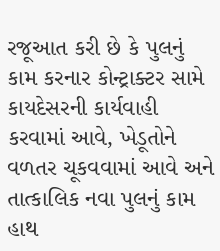રજૂઆત કરી છે કે પુલનું કામ કરનાર કોન્ટ્રાક્ટર સામે કાયદેસરની કાર્યવાહી કરવામાં આવે, ખેડૂતોને વળતર ચૂકવવામાં આવે અને તાત્કાલિક નવા પુલનું કામ હાથ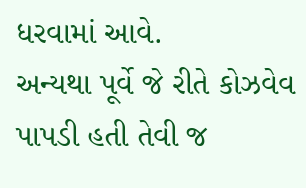ધરવામાં આવે.
અન્યથા પૂર્વે જે રીતે કોઝવેવ પાપડી હતી તેવી જ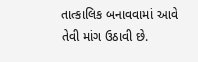તાત્કાલિક બનાવવામાં આવે તેવી માંગ ઉઠાવી છે.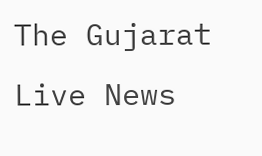The Gujarat Live News